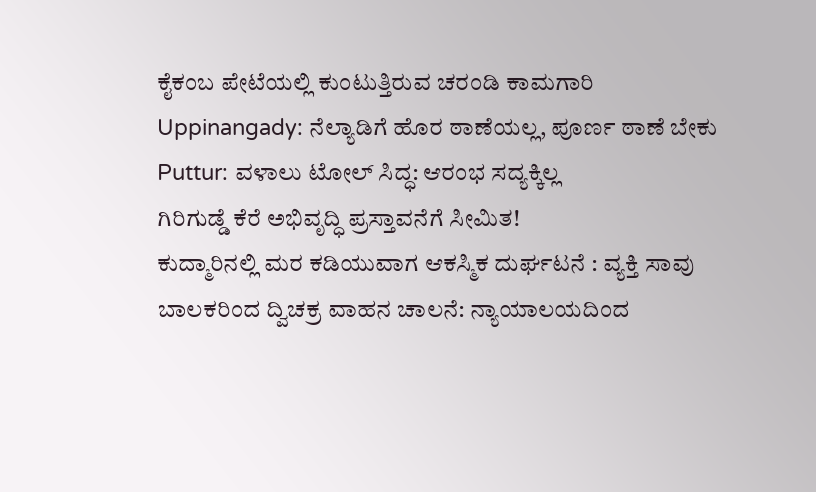ಕೈಕಂಬ ಪೇಟೆಯಲ್ಲಿ ಕುಂಟುತ್ತಿರುವ ಚರಂಡಿ ಕಾಮಗಾರಿ
Uppinangady: ನೆಲ್ಯಾಡಿಗೆ ಹೊರ ಠಾಣೆಯಲ್ಲ, ಪೂರ್ಣ ಠಾಣೆ ಬೇಕು
Puttur: ವಳಾಲು ಟೋಲ್ ಸಿದ್ಧ: ಆರಂಭ ಸದ್ಯಕ್ಕಿಲ್ಲ
ಗಿರಿಗುಡ್ಡೆ ಕೆರೆ ಅಭಿವೃದ್ಧಿ ಪ್ರಸ್ತಾವನೆಗೆ ಸೀಮಿತ!
ಕುದ್ಮಾರಿನಲ್ಲಿ ಮರ ಕಡಿಯುವಾಗ ಆಕಸ್ಮಿಕ ದುರ್ಘಟನೆ : ವ್ಯಕ್ತಿ ಸಾವು
ಬಾಲಕರಿಂದ ದ್ವಿಚಕ್ರ ವಾಹನ ಚಾಲನೆ: ನ್ಯಾಯಾಲಯದಿಂದ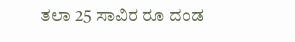ತಲಾ 25 ಸಾವಿರ ರೂ ದಂಡ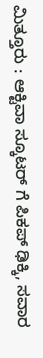ಮಿತ್ತೂರು : ಆಕ್ಟಿವಾ ಸ್ಕೂಟರ್ ಗೆ ಪಿಕಪ್ ಢಿಕ್ಕಿ, ಸವಾರ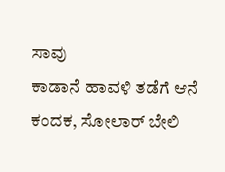ಸಾವು
ಕಾಡಾನೆ ಹಾವಳಿ ತಡೆಗೆ ಆನೆ ಕಂದಕ, ಸೋಲಾರ್ ಬೇಲಿ